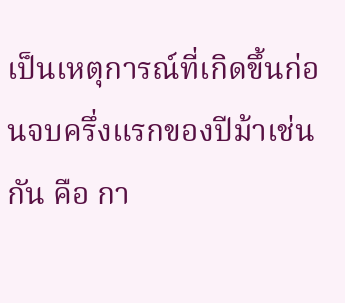เป็นเหตุการณ์ที่เกิดขึ้นก่อนจบครึ่งแรกของปีม้าเช่นกัน คือ กา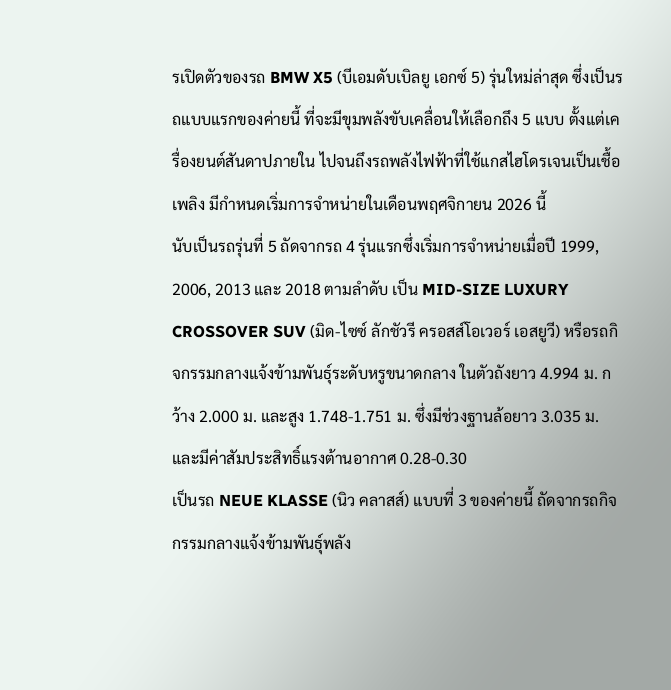รเปิดตัวของรถ BMW X5 (บีเอมดับเบิลยู เอกซ์ 5) รุ่นใหม่ล่าสุด ซึ่งเป็นรถแบบแรกของค่ายนี้ ที่จะมีขุมพลังขับเคลื่อนให้เลือกถึง 5 แบบ ตั้งแต่เครื่องยนต์สันดาปภายใน ไปจนถึงรถพลังไฟฟ้าที่ใช้แกสไฮโดรเจนเป็นเชื้อเพลิง มีกำหนดเริ่มการจำหน่ายในเดือนพฤศจิกายน 2026 นี้
นับเป็นรถรุ่นที่ 5 ถัดจากรถ 4 รุ่นแรกซึ่งเริ่มการจำหน่ายเมื่อปี 1999, 2006, 2013 และ 2018 ตามลำดับ เป็น MID-SIZE LUXURY CROSSOVER SUV (มิด-ไซซ์ ลักชัวรี ครอสส์โอเวอร์ เอสยูวี) หรือรถกิจกรรมกลางแจ้งข้ามพันธุ์ระดับหรูขนาดกลาง ในตัวถังยาว 4.994 ม. กว้าง 2.000 ม. และสูง 1.748-1.751 ม. ซึ่งมีช่วงฐานล้อยาว 3.035 ม. และมีค่าสัมประสิทธิ์แรงต้านอากาศ 0.28-0.30
เป็นรถ NEUE KLASSE (นิว คลาสส์) แบบที่ 3 ของค่ายนี้ ถัดจากรถกิจกรรมกลางแจ้งข้ามพันธุ์พลัง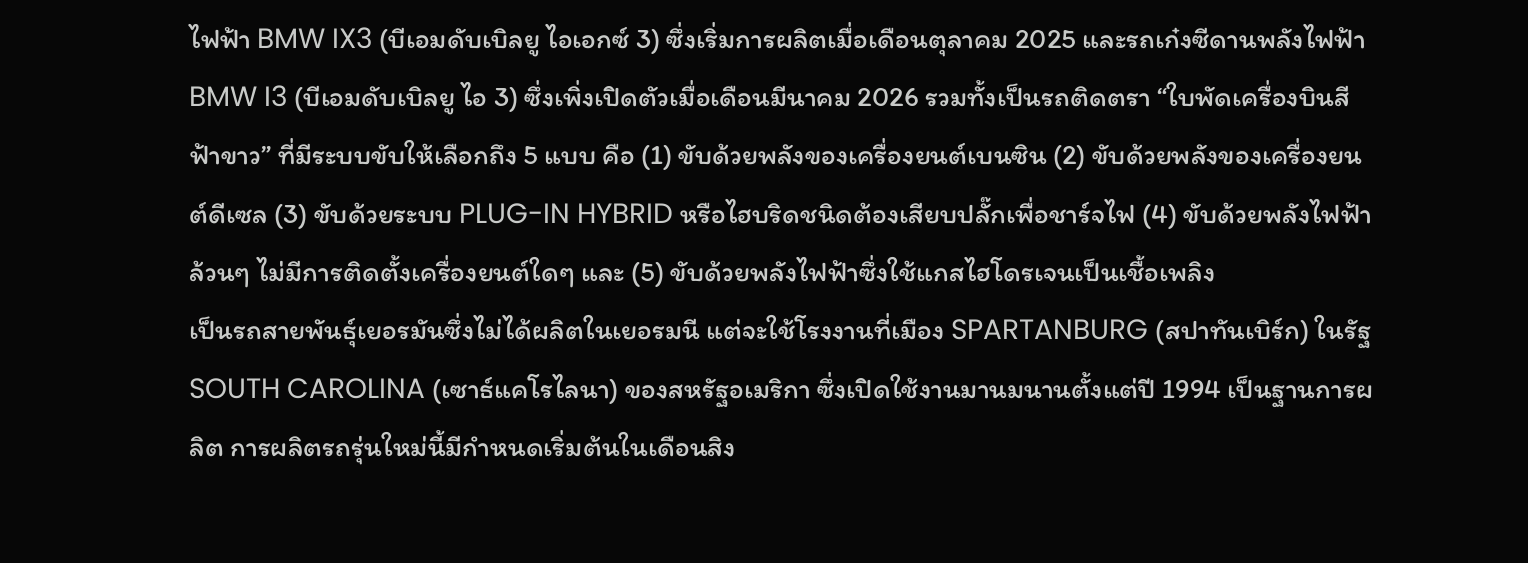ไฟฟ้า BMW IX3 (บีเอมดับเบิลยู ไอเอกซ์ 3) ซึ่งเริ่มการผลิตเมื่อเดือนตุลาคม 2025 และรถเก๋งซีดานพลังไฟฟ้า BMW I3 (บีเอมดับเบิลยู ไอ 3) ซึ่งเพิ่งเปิดตัวเมื่อเดือนมีนาคม 2026 รวมทั้งเป็นรถติดตรา “ใบพัดเครื่องบินสีฟ้าขาว” ที่มีระบบขับให้เลือกถึง 5 แบบ คือ (1) ขับด้วยพลังของเครื่องยนต์เบนซิน (2) ขับด้วยพลังของเครื่องยนต์ดีเซล (3) ขับด้วยระบบ PLUG-IN HYBRID หรือไฮบริดชนิดต้องเสียบปลั๊กเพื่อชาร์จไฟ (4) ขับด้วยพลังไฟฟ้าล้วนๆ ไม่มีการติดตั้งเครื่องยนต์ใดๆ และ (5) ขับด้วยพลังไฟฟ้าซึ่งใช้แกสไฮโดรเจนเป็นเชื้อเพลิง
เป็นรถสายพันธุ์เยอรมันซึ่งไม่ได้ผลิตในเยอรมนี แต่จะใช้โรงงานที่เมือง SPARTANBURG (สปาทันเบิร์ก) ในรัฐ SOUTH CAROLINA (เซาธ์แคโรไลนา) ของสหรัฐอเมริกา ซึ่งเปิดใช้งานมานมนานตั้งแต่ปี 1994 เป็นฐานการผลิต การผลิตรถรุ่นใหม่นี้มีกำหนดเริ่มต้นในเดือนสิง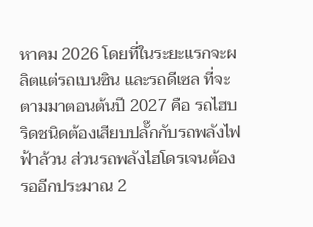หาคม 2026 โดยที่ในระยะแรกจะผลิตแต่รถเบนซิน และรถดีเซล ที่จะตามมาตอนต้นปี 2027 คือ รถไฮบริดชนิดต้องเสียบปลั๊กกับรถพลังไฟฟ้าล้วน ส่วนรถพลังไฮโดรเจนต้องรออีกประมาณ 2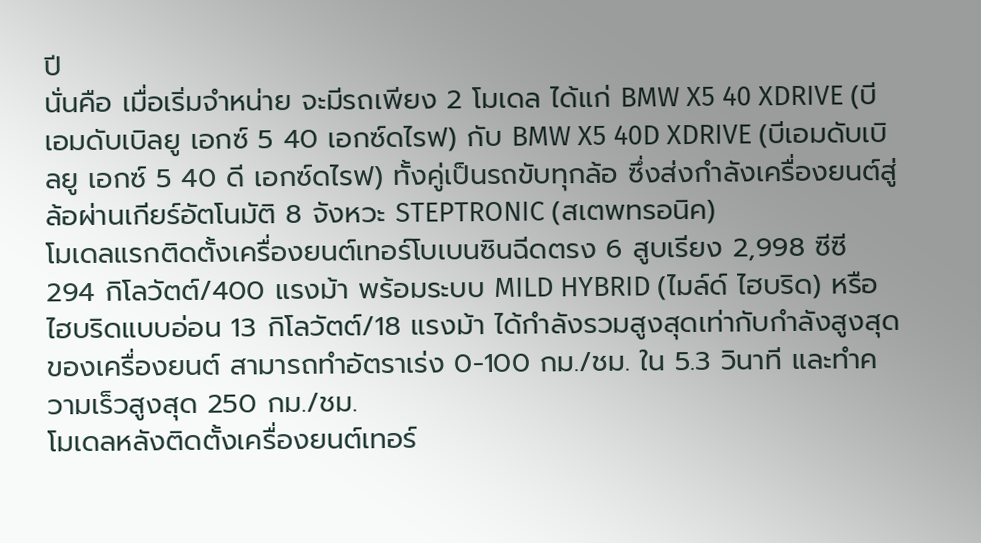ปี
นั่นคือ เมื่อเริ่มจำหน่าย จะมีรถเพียง 2 โมเดล ได้แก่ BMW X5 40 XDRIVE (บีเอมดับเบิลยู เอกซ์ 5 40 เอกซ์ดไรฟ) กับ BMW X5 40D XDRIVE (บีเอมดับเบิลยู เอกซ์ 5 40 ดี เอกซ์ดไรฟ) ทั้งคู่เป็นรถขับทุกล้อ ซึ่งส่งกำลังเครื่องยนต์สู่ล้อผ่านเกียร์อัตโนมัติ 8 จังหวะ STEPTRONIC (สเตพทรอนิค)
โมเดลแรกติดตั้งเครื่องยนต์เทอร์โบเบนซินฉีดตรง 6 สูบเรียง 2,998 ซีซี 294 กิโลวัตต์/400 แรงม้า พร้อมระบบ MILD HYBRID (ไมล์ด์ ไฮบริด) หรือไฮบริดแบบอ่อน 13 กิโลวัตต์/18 แรงม้า ได้กำลังรวมสูงสุดเท่ากับกำลังสูงสุดของเครื่องยนต์ สามารถทำอัตราเร่ง 0-100 กม./ชม. ใน 5.3 วินาที และทำความเร็วสูงสุด 250 กม./ชม.
โมเดลหลังติดตั้งเครื่องยนต์เทอร์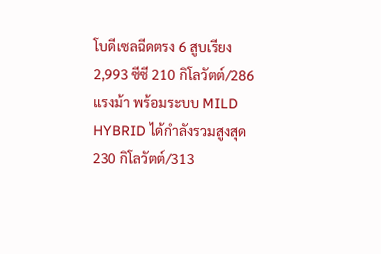โบดีเซลฉีดตรง 6 สูบเรียง 2,993 ซีซี 210 กิโลวัตต์/286 แรงม้า พร้อมระบบ MILD HYBRID ได้กำลังรวมสูงสุด 230 กิโลวัตต์/313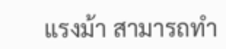แรงม้า สามารถทำ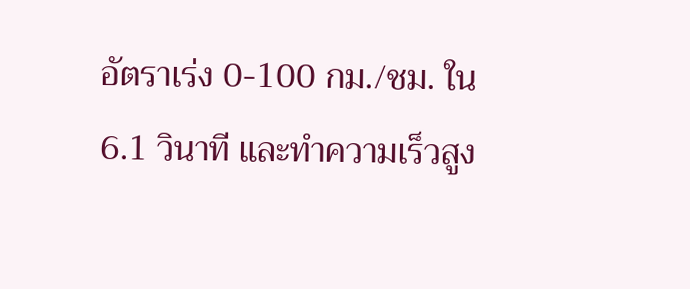อัตราเร่ง 0-100 กม./ชม. ใน 6.1 วินาที และทำความเร็วสูง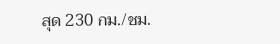สุด 230 กม./ชม.